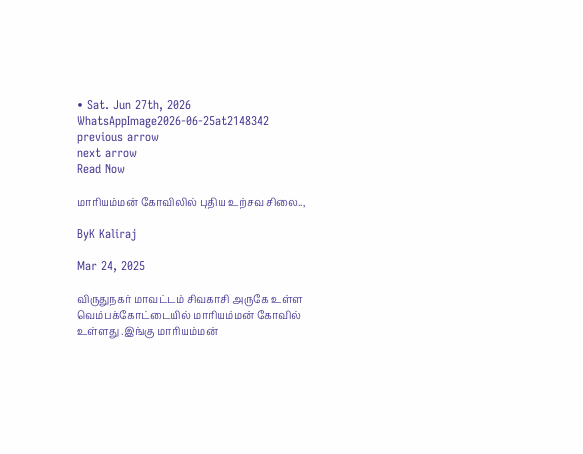• Sat. Jun 27th, 2026
WhatsAppImage2026-06-25at2148342
previous arrow
next arrow
Read Now

மாரியம்மன் கோவிலில் புதிய உற்சவ சிலை..,

ByK Kaliraj

Mar 24, 2025

விருதுநகர் மாவட்டம் சிவகாசி அருகே உள்ள வெம்பக்கோட்டையில் மாரியம்மன் கோவில் உள்ளது .இங்கு மாரியம்மன்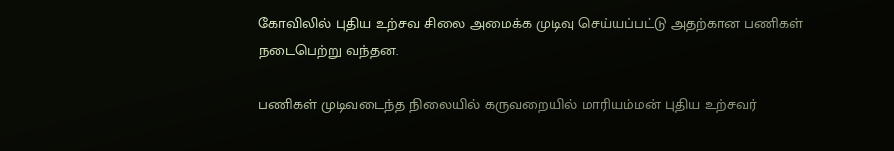கோவிலில் புதிய உற்சவ சிலை அமைக்க முடிவு செய்யப்பட்டு அதற்கான பணிகள் நடைபெற்று வந்தன.

பணிகள் முடிவடைந்த நிலையில் கருவறையில் மாரியம்மன் புதிய உற்சவர்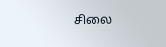சிலை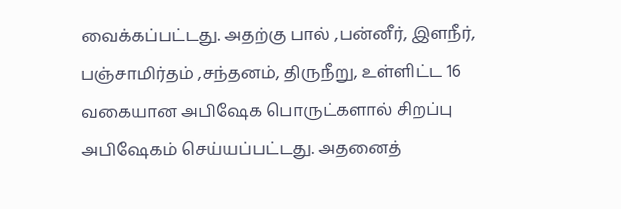வைக்கப்பட்டது. அதற்கு பால் ,பன்னீர், இளநீர், பஞ்சாமிர்தம் ,சந்தனம், திருநீறு, உள்ளிட்ட 16 வகையான அபிஷேக பொருட்களால் சிறப்பு அபிஷேகம் செய்யப்பட்டது. அதனைத்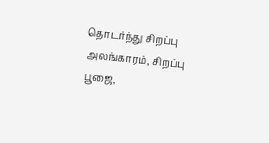தொடர்ந்து சிறப்பு அலங்காரம், சிறப்பு பூஜை,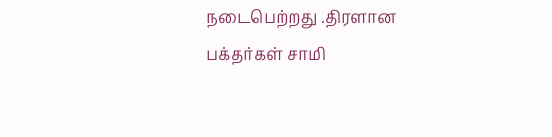நடைபெற்றது .திரளான பக்தர்கள் சாமி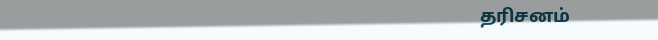தரிசனம்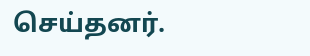செய்தனர்.